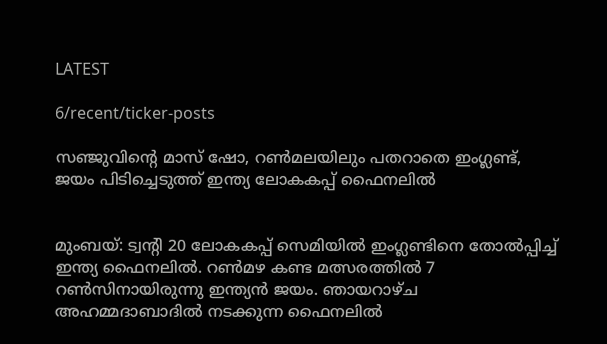LATEST

6/recent/ticker-posts

സഞ്ജുവിന്റെ മാസ് ഷോ, റണ്‍മലയിലും പതറാതെ ഇംഗ്ലണ്ട്, ജയം പിടിച്ചെടുത്ത് ഇന്ത്യ ലോകകപ്പ് ഫൈനലില്‍


മുംബയ്: ട്വന്റി 20 ലോകകപ്പ് സെമിയില്‍ ഇംഗ്ലണ്ടിനെ തോല്‍പ്പിച്ച് ഇന്ത്യ ഫൈനലില്‍. റണ്‍മഴ കണ്ട മത്സരത്തില്‍ 7 റണ്‍സിനായിരുന്നു ഇന്ത്യന്‍ ജയം. ഞായറാഴ്ച അഹമ്മദാബാദില്‍ നടക്കുന്ന ഫൈനലില്‍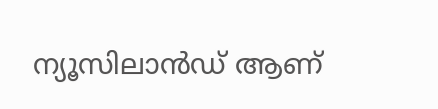ന്യൂസിലാന്‍ഡ് ആണ്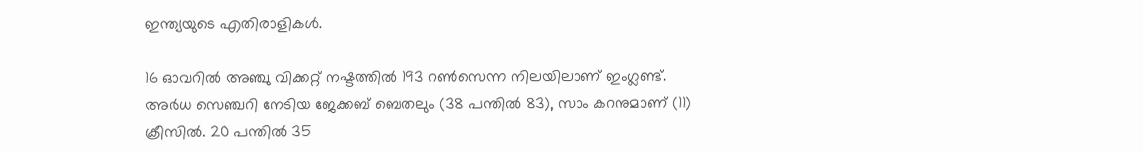ഇന്ത്യയുടെ എതിരാളികള്‍.

16 ഓവറിൽ അഞ്ചു വിക്കറ്റ് നഷ്ടത്തിൽ 193 റൺസെന്ന നിലയിലാണ് ഇംഗ്ലണ്ട്. അർധ സെഞ്ചറി നേടിയ ജേക്കബ് ബെതലും (38 പന്തിൽ 83), സാം കറനുമാണ് (11) ക്രീസിൽ. 20 പന്തിൽ 35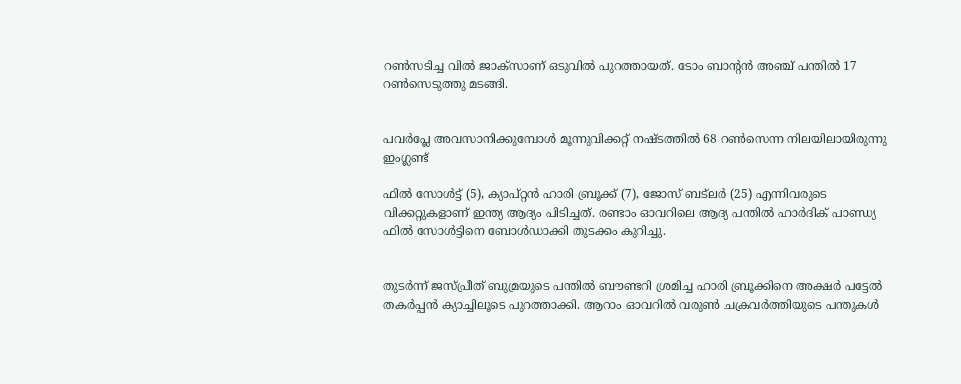റൺസടിച്ച വിൽ ജാക്സാണ് ഒടുവിൽ പുറത്തായത്. ടോം ബാന്റന്‍ അഞ്ച് പന്തിൽ 17 റൺസെടുത്തു മടങ്ങി.


പവർപ്ലേ അവസാനിക്കുമ്പോൾ മൂന്നുവിക്കറ്റ് നഷ്ടത്തിൽ 68 റൺസെന്ന നിലയിലായിരുന്നു ഇംഗ്ലണ്ട്

ഫിൽ സോൾട്ട് (5), ക്യാപ്റ്റൻ ഹാരി ബ്രൂക്ക് (7), ജോസ് ബട്‍ലർ (25) എന്നിവരുടെ വിക്കറ്റുകളാണ് ഇന്ത്യ ആദ്യം പിടിച്ചത്. രണ്ടാം ഓവറിലെ ആദ്യ പന്തിൽ ഹാർദിക് പാണ്ഡ്യ ഫിൽ സോൾട്ടിനെ ബോൾഡാക്കി തുടക്കം കുറിച്ചു.


തുടർന്ന് ജസ്പ്രീത് ബുമ്രയുടെ പന്തിൽ ബൗണ്ടറി ശ്രമിച്ച ഹാരി ബ്രൂക്കിനെ അക്ഷർ പട്ടേൽ തകർപ്പൻ ക്യാച്ചിലൂടെ പുറത്താക്കി. ആറാം ഓവറിൽ വരുൺ ചക്രവർത്തിയുടെ പന്തുകൾ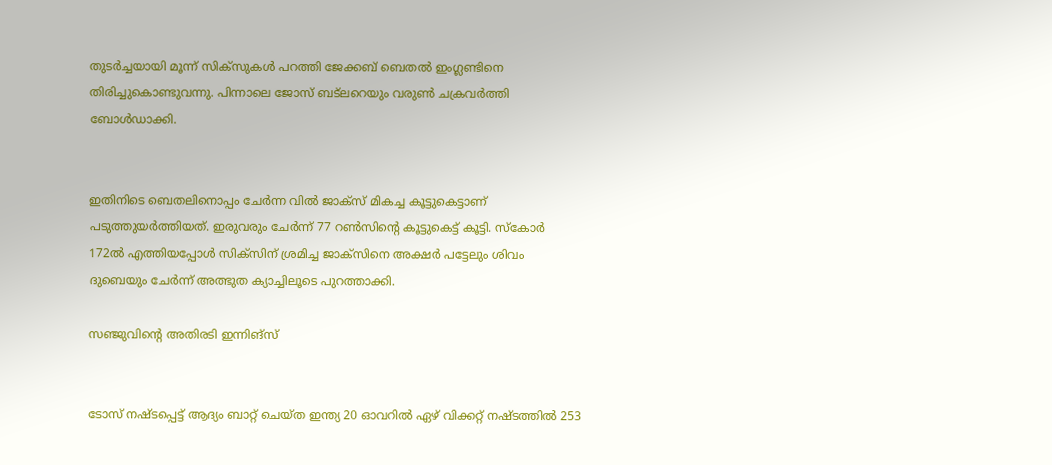തുടർച്ചയായി മൂന്ന് സിക്സുകൾ പറത്തി ജേക്കബ് ബെതൽ ഇംഗ്ലണ്ടിനെ തിരിച്ചുകൊണ്ടുവന്നു. പിന്നാലെ ജോസ് ബട്‍ലറെയും വരുൺ ചക്രവർത്തി ബോൾഡാക്കി.


ഇതിനിടെ ബെതലിനൊപ്പം ചേർന്ന വിൽ ജാക്സ് മികച്ച കൂട്ടുകെട്ടാണ് പടുത്തുയർത്തിയത്. ഇരുവരും ചേർന്ന് 77 റൺസിന്റെ കൂട്ടുകെട്ട് കൂട്ടി. സ്കോർ 172ൽ എത്തിയപ്പോൾ സിക്സിന് ശ്രമിച്ച ജാക്സിനെ അക്ഷർ പട്ടേലും ശിവം ദുബെയും ചേർന്ന് അത്ഭുത ക്യാച്ചിലൂടെ പുറത്താക്കി.

സഞ്ജുവിന്റെ അതിരടി ഇന്നിങ്സ്


ടോസ് നഷ്ടപ്പെട്ട് ആദ്യം ബാറ്റ് ചെയ്ത ഇന്ത്യ 20 ഓവറിൽ ഏഴ് വിക്കറ്റ് നഷ്ടത്തിൽ 253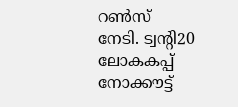റൺസ് നേടി. ട്വന്റി20 ലോകകപ്പ് നോക്കൗട്ട്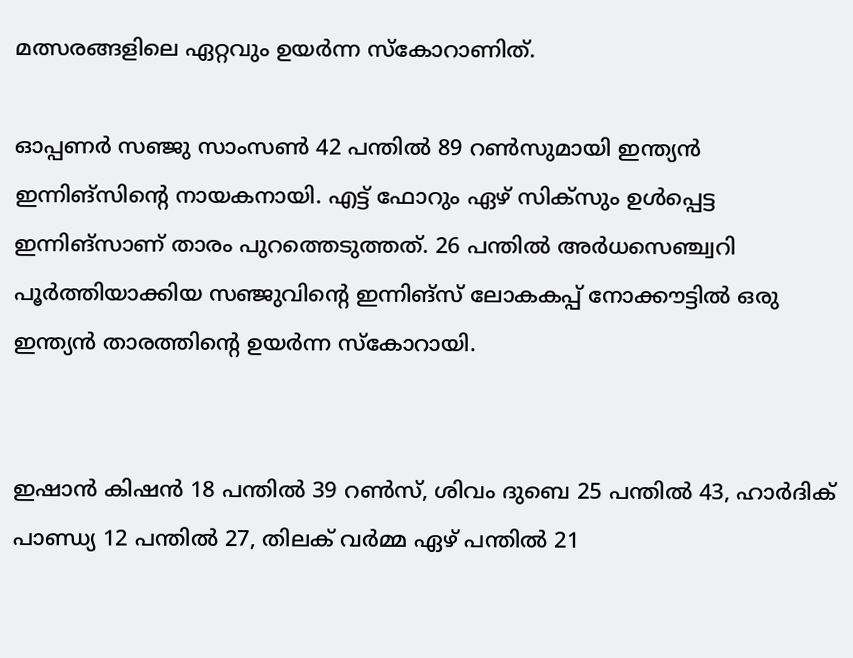മത്സരങ്ങളിലെ ഏറ്റവും ഉയർന്ന സ്കോറാണിത്.

ഓപ്പണർ സഞ്ജു സാംസൺ 42 പന്തിൽ 89 റൺസുമായി ഇന്ത്യൻ ഇന്നിങ്സിന്റെ നായകനായി. എട്ട് ഫോറും ഏഴ് സിക്സും ഉൾപ്പെട്ട ഇന്നിങ്സാണ് താരം പുറത്തെടുത്തത്. 26 പന്തിൽ അർധസെഞ്ച്വറി പൂർത്തിയാക്കിയ സഞ്ജുവിന്റെ ഇന്നിങ്സ് ലോകകപ്പ് നോക്കൗട്ടിൽ ഒരു ഇന്ത്യൻ താരത്തിന്റെ ഉയർന്ന സ്കോറായി.


ഇഷാൻ കിഷൻ 18 പന്തിൽ 39 റൺസ്, ശിവം ദുബെ 25 പന്തിൽ 43, ഹാർദിക് പാണ്ഡ്യ 12 പന്തിൽ 27, തിലക് വർമ്മ ഏഴ് പന്തിൽ 21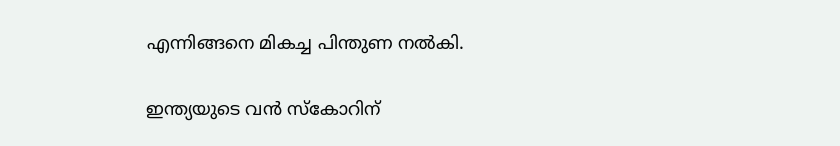എന്നിങ്ങനെ മികച്ച പിന്തുണ നൽകി.

ഇന്ത്യയുടെ വൻ സ്കോറിന്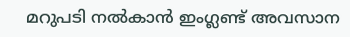മറുപടി നൽകാൻ ഇംഗ്ലണ്ട് അവസാന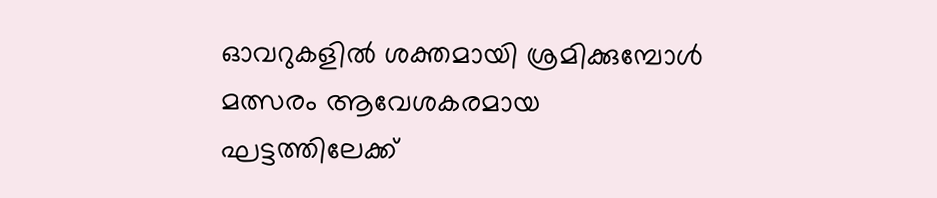ഓവറുകളിൽ ശക്തമായി ശ്രമിക്കുമ്പോൾ മത്സരം ആവേശകരമായ ഘട്ടത്തിലേക്ക്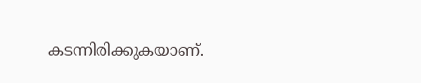കടന്നിരിക്കുകയാണ്.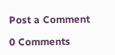Post a Comment

0 Comments